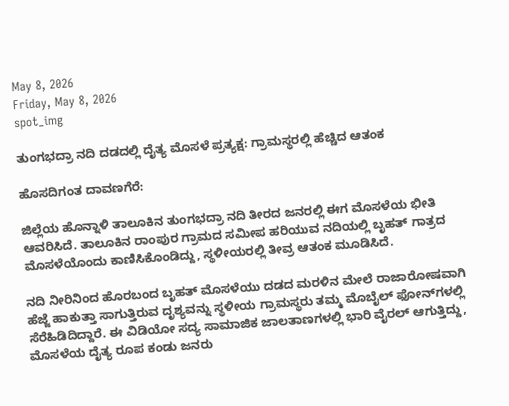May 8, 2026
Friday, May 8, 2026
spot_img

ತುಂಗಭದ್ರಾ ನದಿ ದಡದಲ್ಲಿ ದೈತ್ಯ ಮೊಸಳೆ ಪ್ರತ್ಯಕ್ಷ: ಗ್ರಾಮಸ್ಥರಲ್ಲಿ ಹೆಚ್ಚಿದ ಆತಂಕ

ಹೊಸದಿಗಂತ ದಾವಣಗೆರೆ:

ಜಿಲ್ಲೆಯ ಹೊನ್ನಾಳಿ ತಾಲೂಕಿನ ತುಂಗಭದ್ರಾ ನದಿ ತೀರದ ಜನರಲ್ಲಿ ಈಗ ಮೊಸಳೆಯ ಭೀತಿ ಆವರಿಸಿದೆ. ತಾಲೂಕಿನ ರಾಂಪುರ ಗ್ರಾಮದ ಸಮೀಪ ಹರಿಯುವ ನದಿಯಲ್ಲಿ ಬೃಹತ್ ಗಾತ್ರದ ಮೊಸಳೆಯೊಂದು ಕಾಣಿಸಿಕೊಂಡಿದ್ದು, ಸ್ಥಳೀಯರಲ್ಲಿ ತೀವ್ರ ಆತಂಕ ಮೂಡಿಸಿದೆ.

ನದಿ ನೀರಿನಿಂದ ಹೊರಬಂದ ಬೃಹತ್ ಮೊಸಳೆಯು ದಡದ ಮರಳಿನ ಮೇಲೆ ರಾಜಾರೋಷವಾಗಿ ಹೆಜ್ಜೆ ಹಾಕುತ್ತಾ ಸಾಗುತ್ತಿರುವ ದೃಶ್ಯವನ್ನು ಸ್ಥಳೀಯ ಗ್ರಾಮಸ್ಥರು ತಮ್ಮ ಮೊಬೈಲ್ ಫೋನ್‌ಗಳಲ್ಲಿ ಸೆರೆಹಿಡಿದಿದ್ದಾರೆ. ಈ ವಿಡಿಯೋ ಸದ್ಯ ಸಾಮಾಜಿಕ ಜಾಲತಾಣಗಳಲ್ಲಿ ಭಾರಿ ವೈರಲ್ ಆಗುತ್ತಿದ್ದು, ಮೊಸಳೆಯ ದೈತ್ಯ ರೂಪ ಕಂಡು ಜನರು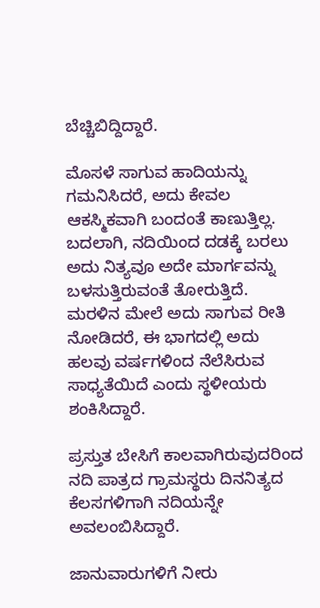ಬೆಚ್ಚಿಬಿದ್ದಿದ್ದಾರೆ.

ಮೊಸಳೆ ಸಾಗುವ ಹಾದಿಯನ್ನು ಗಮನಿಸಿದರೆ, ಅದು ಕೇವಲ ಆಕಸ್ಮಿಕವಾಗಿ ಬಂದಂತೆ ಕಾಣುತ್ತಿಲ್ಲ. ಬದಲಾಗಿ, ನದಿಯಿಂದ ದಡಕ್ಕೆ ಬರಲು ಅದು ನಿತ್ಯವೂ ಅದೇ ಮಾರ್ಗವನ್ನು ಬಳಸುತ್ತಿರುವಂತೆ ತೋರುತ್ತಿದೆ. ಮರಳಿನ ಮೇಲೆ ಅದು ಸಾಗುವ ರೀತಿ ನೋಡಿದರೆ, ಈ ಭಾಗದಲ್ಲಿ ಅದು ಹಲವು ವರ್ಷಗಳಿಂದ ನೆಲೆಸಿರುವ ಸಾಧ್ಯತೆಯಿದೆ ಎಂದು ಸ್ಥಳೀಯರು ಶಂಕಿಸಿದ್ದಾರೆ.

ಪ್ರಸ್ತುತ ಬೇಸಿಗೆ ಕಾಲವಾಗಿರುವುದರಿಂದ ನದಿ ಪಾತ್ರದ ಗ್ರಾಮಸ್ಥರು ದಿನನಿತ್ಯದ ಕೆಲಸಗಳಿಗಾಗಿ ನದಿಯನ್ನೇ ಅವಲಂಬಿಸಿದ್ದಾರೆ.

ಜಾನುವಾರುಗಳಿಗೆ ನೀರು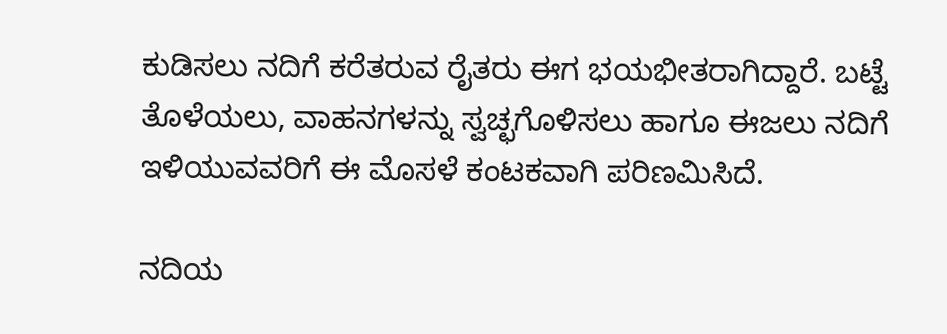ಕುಡಿಸಲು ನದಿಗೆ ಕರೆತರುವ ರೈತರು ಈಗ ಭಯಭೀತರಾಗಿದ್ದಾರೆ. ಬಟ್ಟೆ ತೊಳೆಯಲು, ವಾಹನಗಳನ್ನು ಸ್ವಚ್ಛಗೊಳಿಸಲು ಹಾಗೂ ಈಜಲು ನದಿಗೆ ಇಳಿಯುವವರಿಗೆ ಈ ಮೊಸಳೆ ಕಂಟಕವಾಗಿ ಪರಿಣಮಿಸಿದೆ.

ನದಿಯ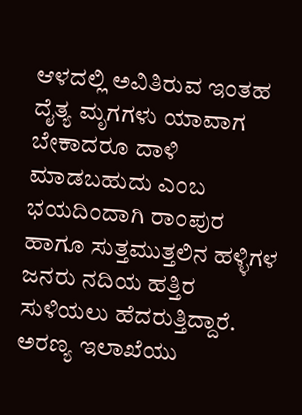ಆಳದಲ್ಲಿ ಅವಿತಿರುವ ಇಂತಹ ದೈತ್ಯ ಮೃಗಗಳು ಯಾವಾಗ ಬೇಕಾದರೂ ದಾಳಿ ಮಾಡಬಹುದು ಎಂಬ ಭಯದಿಂದಾಗಿ ರಾಂಪುರ ಹಾಗೂ ಸುತ್ತಮುತ್ತಲಿನ ಹಳ್ಳಿಗಳ ಜನರು ನದಿಯ ಹತ್ತಿರ ಸುಳಿಯಲು ಹೆದರುತ್ತಿದ್ದಾರೆ. ಅರಣ್ಯ ಇಲಾಖೆಯು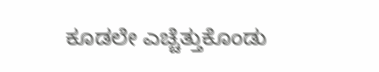ಕೂಡಲೇ ಎಚ್ಚೆತ್ತುಕೊಂಡು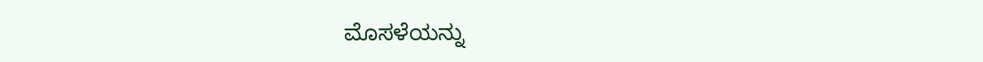ಮೊಸಳೆಯನ್ನು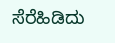ಸೆರೆಹಿಡಿದು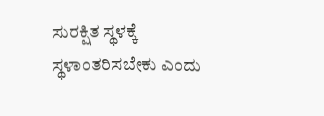ಸುರಕ್ಷಿತ ಸ್ಥಳಕ್ಕೆ ಸ್ಥಳಾಂತರಿಸಬೇಕು ಎಂದು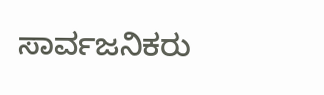ಸಾರ್ವಜನಿಕರು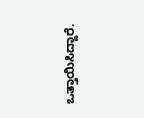ಒತ್ತಾಯಿಸಿದ್ದಾರೆ.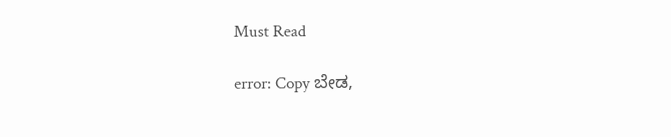Must Read

error: Copy ಬೇಡ,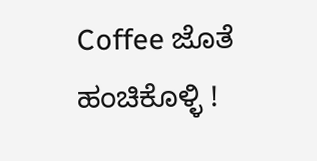Coffee ಜೊತೆ ಹಂಚಿಕೊಳ್ಳಿ !